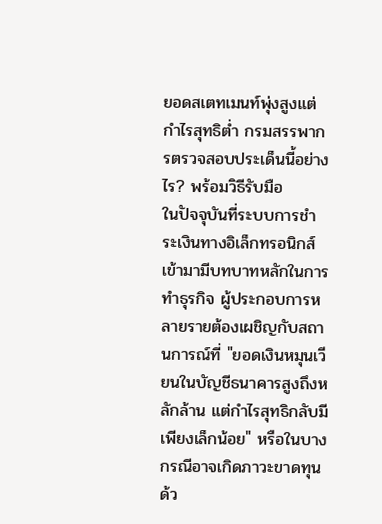ยอดสเตทเมนท์พุ่งสูงแต่กำไรสุทธิต่ำ กรมสรรพากรตรวจสอบประเด็นนี้อย่างไร? พร้อมวิธีรับมือ
ในปัจจุบันที่ระบบการชำระเงินทางอิเล็กทรอนิกส์เข้ามามีบทบาทหลักในการทำธุรกิจ ผู้ประกอบการหลายรายต้องเผชิญกับสถานการณ์ที่ "ยอดเงินหมุนเวียนในบัญชีธนาคารสูงถึงหลักล้าน แต่กำไรสุทธิกลับมีเพียงเล็กน้อย" หรือในบางกรณีอาจเกิดภาวะขาดทุนด้ว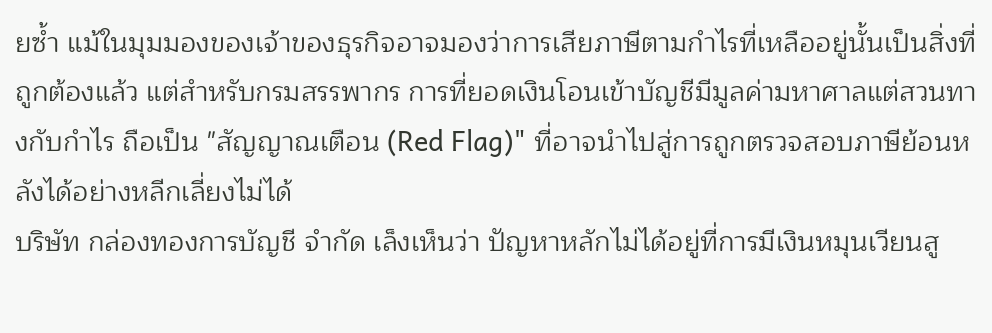ยซ้ำ แม้ในมุมมองของเจ้าของธุรกิจอาจมองว่าการเสียภาษีตามกำไรที่เหลืออยู่นั้นเป็นสิ่งที่ถูกต้องแล้ว แต่สำหรับกรมสรรพากร การที่ยอดเงินโอนเข้าบัญชีมีมูลค่ามหาศาลแต่สวนทางกับกำไร ถือเป็น "สัญญาณเตือน (Red Flag)" ที่อาจนำไปสู่การถูกตรวจสอบภาษีย้อนหลังได้อย่างหลีกเลี่ยงไม่ได้
บริษัท กล่องทองการบัญชี จำกัด เล็งเห็นว่า ปัญหาหลักไม่ได้อยู่ที่การมีเงินหมุนเวียนสู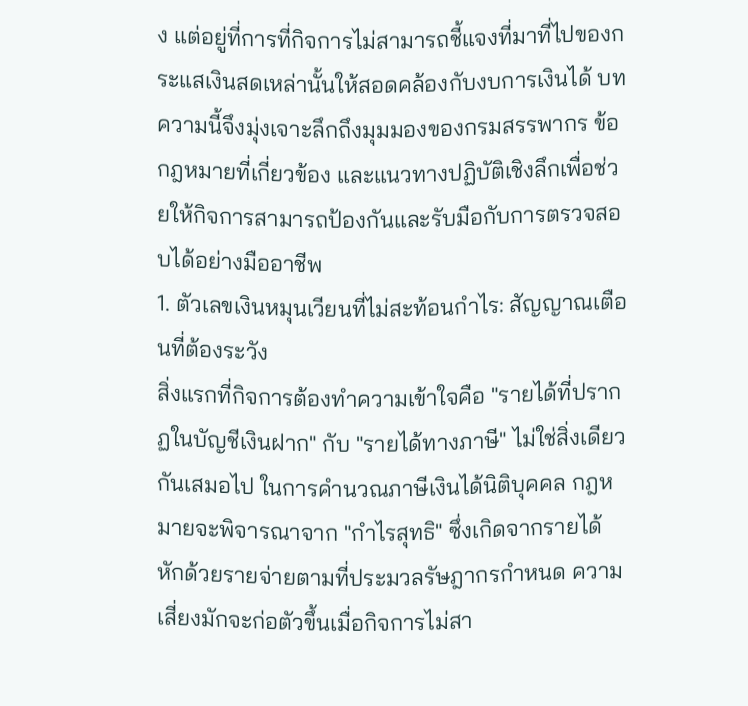ง แต่อยู่ที่การที่กิจการไม่สามารถชี้แจงที่มาที่ไปของกระแสเงินสดเหล่านั้นให้สอดคล้องกับงบการเงินได้ บทความนี้จึงมุ่งเจาะลึกถึงมุมมองของกรมสรรพากร ข้อกฎหมายที่เกี่ยวข้อง และแนวทางปฏิบัติเชิงลึกเพื่อช่วยให้กิจการสามารถป้องกันและรับมือกับการตรวจสอบได้อย่างมืออาชีพ
1. ตัวเลขเงินหมุนเวียนที่ไม่สะท้อนกำไร: สัญญาณเตือนที่ต้องระวัง
สิ่งแรกที่กิจการต้องทำความเข้าใจคือ "รายได้ที่ปรากฏในบัญชีเงินฝาก" กับ "รายได้ทางภาษี" ไม่ใช่สิ่งเดียวกันเสมอไป ในการคำนวณภาษีเงินได้นิติบุคคล กฎหมายจะพิจารณาจาก "กำไรสุทธิ" ซึ่งเกิดจากรายได้หักด้วยรายจ่ายตามที่ประมวลรัษฎากรกำหนด ความเสี่ยงมักจะก่อตัวขึ้นเมื่อกิจการไม่สา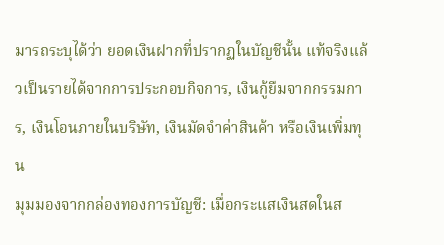มารถระบุได้ว่า ยอดเงินฝากที่ปรากฏในบัญชีนั้น แท้จริงแล้วเป็นรายได้จากการประกอบกิจการ, เงินกู้ยืมจากกรรมการ, เงินโอนภายในบริษัท, เงินมัดจำค่าสินค้า หรือเงินเพิ่มทุน
มุมมองจากกล่องทองการบัญชี: เมื่อกระแสเงินสดในส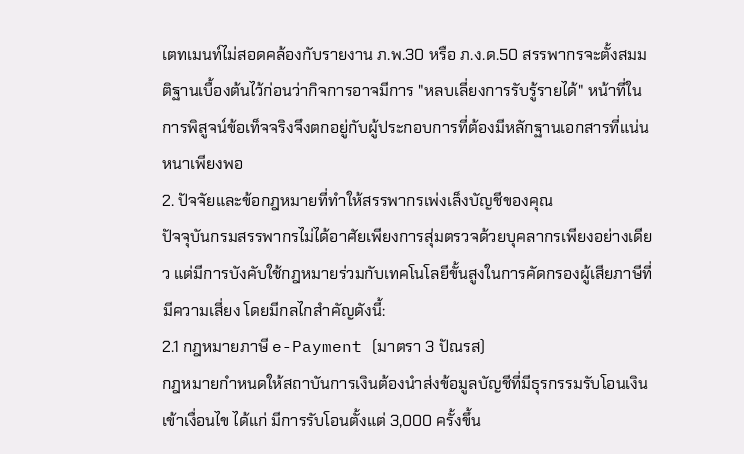เตทเมนท์ไม่สอดคล้องกับรายงาน ภ.พ.30 หรือ ภ.ง.ด.50 สรรพากรจะตั้งสมมติฐานเบื้องต้นไว้ก่อนว่ากิจการอาจมีการ "หลบเลี่ยงการรับรู้รายได้" หน้าที่ในการพิสูจน์ข้อเท็จจริงจึงตกอยู่กับผู้ประกอบการที่ต้องมีหลักฐานเอกสารที่แน่นหนาเพียงพอ
2. ปัจจัยและข้อกฎหมายที่ทำให้สรรพากรเพ่งเล็งบัญชีของคุณ
ปัจจุบันกรมสรรพากรไม่ได้อาศัยเพียงการสุ่มตรวจด้วยบุคลากรเพียงอย่างเดียว แต่มีการบังคับใช้กฎหมายร่วมกับเทคโนโลยีขั้นสูงในการคัดกรองผู้เสียภาษีที่มีความเสี่ยง โดยมีกลไกสำคัญดังนี้:
2.1 กฎหมายภาษี e-Payment (มาตรา 3 ปัณรส)
กฎหมายกำหนดให้สถาบันการเงินต้องนำส่งข้อมูลบัญชีที่มีธุรกรรมรับโอนเงินเข้าเงื่อนไข ได้แก่ มีการรับโอนตั้งแต่ 3,000 ครั้งขึ้น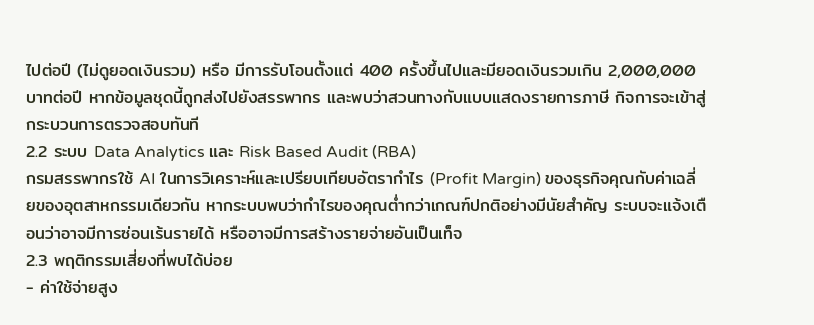ไปต่อปี (ไม่ดูยอดเงินรวม) หรือ มีการรับโอนตั้งแต่ 400 ครั้งขึ้นไปและมียอดเงินรวมเกิน 2,000,000 บาทต่อปี หากข้อมูลชุดนี้ถูกส่งไปยังสรรพากร และพบว่าสวนทางกับแบบแสดงรายการภาษี กิจการจะเข้าสู่กระบวนการตรวจสอบทันที
2.2 ระบบ Data Analytics และ Risk Based Audit (RBA)
กรมสรรพากรใช้ AI ในการวิเคราะห์และเปรียบเทียบอัตรากำไร (Profit Margin) ของธุรกิจคุณกับค่าเฉลี่ยของอุตสาหกรรมเดียวกัน หากระบบพบว่ากำไรของคุณต่ำกว่าเกณฑ์ปกติอย่างมีนัยสำคัญ ระบบจะแจ้งเตือนว่าอาจมีการซ่อนเร้นรายได้ หรืออาจมีการสร้างรายจ่ายอันเป็นเท็จ
2.3 พฤติกรรมเสี่ยงที่พบได้บ่อย
- ค่าใช้จ่ายสูง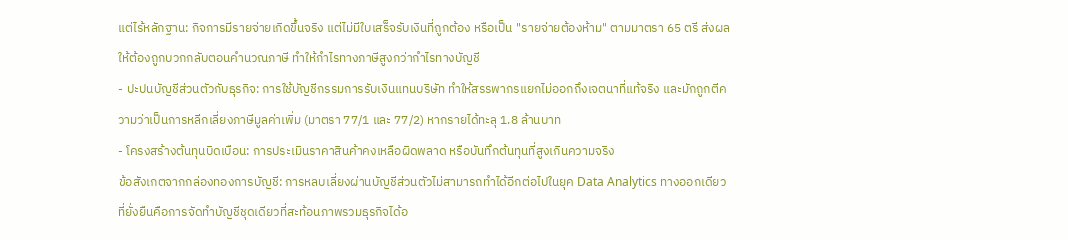แต่ไร้หลักฐาน: กิจการมีรายจ่ายเกิดขึ้นจริง แต่ไม่มีใบเสร็จรับเงินที่ถูกต้อง หรือเป็น "รายจ่ายต้องห้าม" ตามมาตรา 65 ตรี ส่งผลให้ต้องถูกบวกกลับตอนคำนวณภาษี ทำให้กำไรทางภาษีสูงกว่ากำไรทางบัญชี
- ปะปนบัญชีส่วนตัวกับธุรกิจ: การใช้บัญชีกรรมการรับเงินแทนบริษัท ทำให้สรรพากรแยกไม่ออกถึงเจตนาที่แท้จริง และมักถูกตีความว่าเป็นการหลีกเลี่ยงภาษีมูลค่าเพิ่ม (มาตรา 77/1 และ 77/2) หากรายได้ทะลุ 1.8 ล้านบาท
- โครงสร้างต้นทุนบิดเบือน: การประเมินราคาสินค้าคงเหลือผิดพลาด หรือบันทึกต้นทุนที่สูงเกินความจริง
ข้อสังเกตจากกล่องทองการบัญชี: การหลบเลี่ยงผ่านบัญชีส่วนตัวไม่สามารถทำได้อีกต่อไปในยุค Data Analytics ทางออกเดียวที่ยั่งยืนคือการจัดทำบัญชีชุดเดียวที่สะท้อนภาพรวมธุรกิจได้อ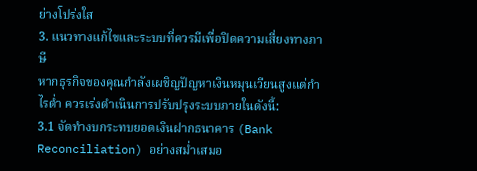ย่างโปร่งใส
3. แนวทางแก้ไขและระบบที่ควรมีเพื่อปิดความเสี่ยงทางภาษี
หากธุรกิจของคุณกำลังเผชิญปัญหาเงินหมุนเวียนสูงแต่กำไรต่ำ ควรเร่งดำเนินการปรับปรุงระบบภายในดังนี้:
3.1 จัดทำงบกระทบยอดเงินฝากธนาคาร (Bank Reconciliation) อย่างสม่ำเสมอ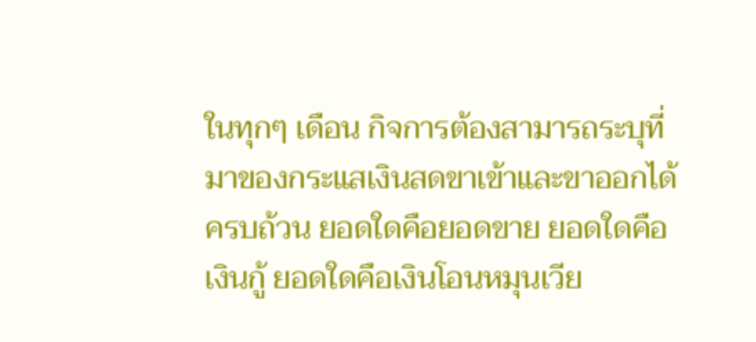ในทุกๆ เดือน กิจการต้องสามารถระบุที่มาของกระแสเงินสดขาเข้าและขาออกได้ครบถ้วน ยอดใดคือยอดขาย ยอดใดคือเงินกู้ ยอดใดคือเงินโอนหมุนเวีย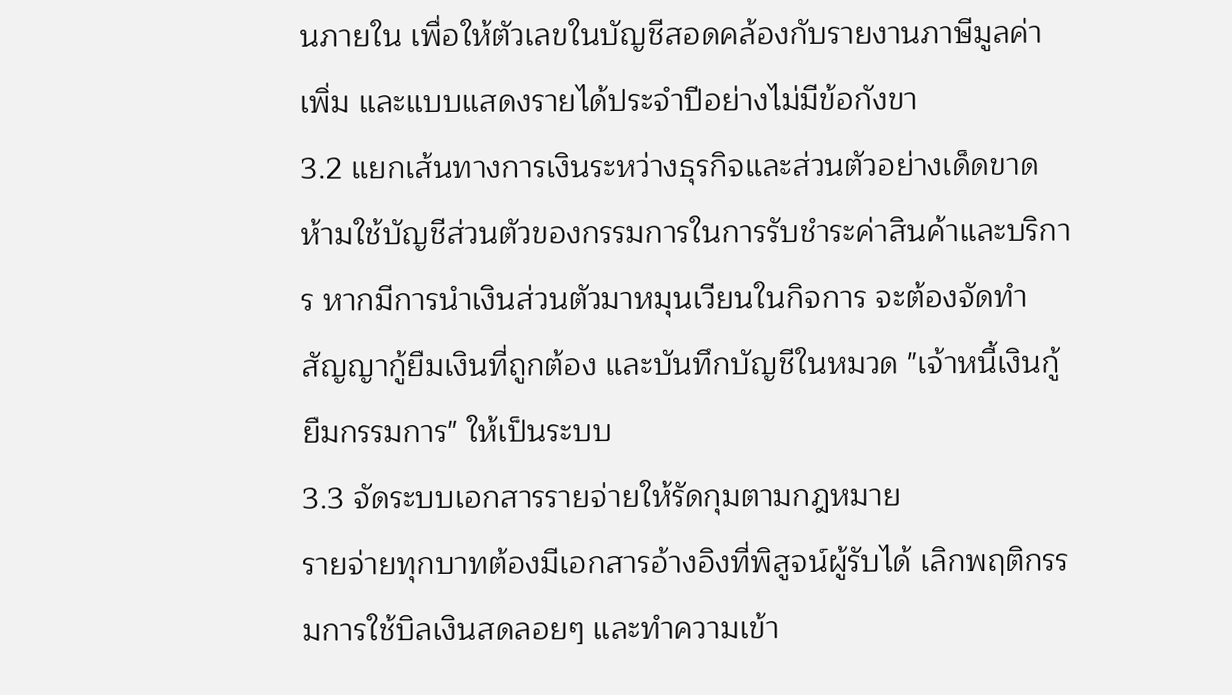นภายใน เพื่อให้ตัวเลขในบัญชีสอดคล้องกับรายงานภาษีมูลค่าเพิ่ม และแบบแสดงรายได้ประจำปีอย่างไม่มีข้อกังขา
3.2 แยกเส้นทางการเงินระหว่างธุรกิจและส่วนตัวอย่างเด็ดขาด
ห้ามใช้บัญชีส่วนตัวของกรรมการในการรับชำระค่าสินค้าและบริการ หากมีการนำเงินส่วนตัวมาหมุนเวียนในกิจการ จะต้องจัดทำสัญญากู้ยืมเงินที่ถูกต้อง และบันทึกบัญชีในหมวด "เจ้าหนี้เงินกู้ยืมกรรมการ" ให้เป็นระบบ
3.3 จัดระบบเอกสารรายจ่ายให้รัดกุมตามกฎหมาย
รายจ่ายทุกบาทต้องมีเอกสารอ้างอิงที่พิสูจน์ผู้รับได้ เลิกพฤติกรรมการใช้บิลเงินสดลอยๆ และทำความเข้า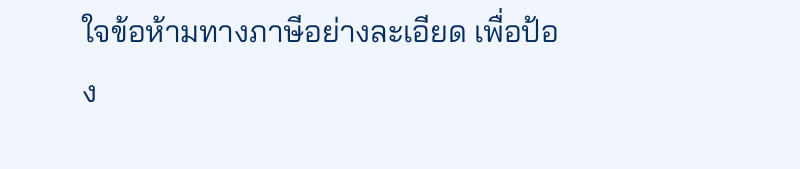ใจข้อห้ามทางภาษีอย่างละเอียด เพื่อป้อง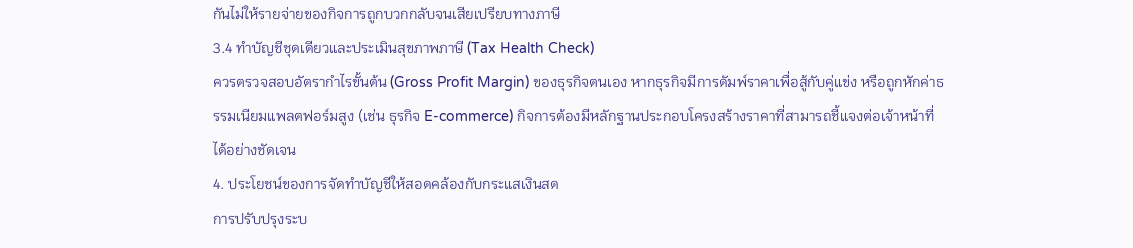กันไม่ให้รายจ่ายของกิจการถูกบวกกลับจนเสียเปรียบทางภาษี
3.4 ทำบัญชีชุดเดียวและประเมินสุขภาพภาษี (Tax Health Check)
ควรตรวจสอบอัตรากำไรขั้นต้น (Gross Profit Margin) ของธุรกิจตนเอง หากธุรกิจมีการดัมพ์ราคาเพื่อสู้กับคู่แข่ง หรือถูกหักค่าธรรมเนียมแพลตฟอร์มสูง (เช่น ธุรกิจ E-commerce) กิจการต้องมีหลักฐานประกอบโครงสร้างราคาที่สามารถชี้แจงต่อเจ้าหน้าที่ได้อย่างชัดเจน
4. ประโยชน์ของการจัดทำบัญชีให้สอดคล้องกับกระแสเงินสด
การปรับปรุงระบ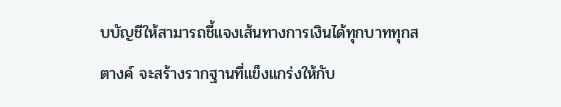บบัญชีให้สามารถชี้แจงเส้นทางการเงินได้ทุกบาททุกสตางค์ จะสร้างรากฐานที่แข็งแกร่งให้กับ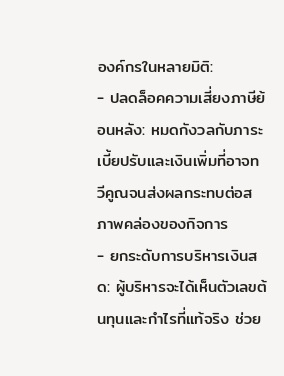องค์กรในหลายมิติ:
- ปลดล็อคความเสี่ยงภาษีย้อนหลัง: หมดกังวลกับภาระเบี้ยปรับและเงินเพิ่มที่อาจทวีคูณจนส่งผลกระทบต่อสภาพคล่องของกิจการ
- ยกระดับการบริหารเงินสด: ผู้บริหารจะได้เห็นตัวเลขต้นทุนและกำไรที่แท้จริง ช่วย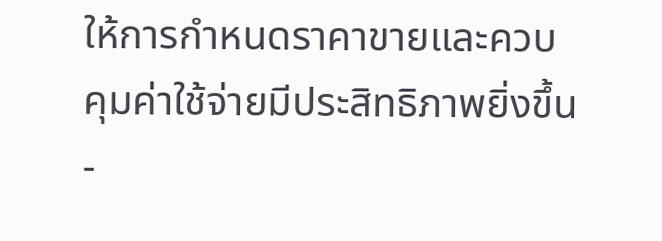ให้การกำหนดราคาขายและควบคุมค่าใช้จ่ายมีประสิทธิภาพยิ่งขึ้น
-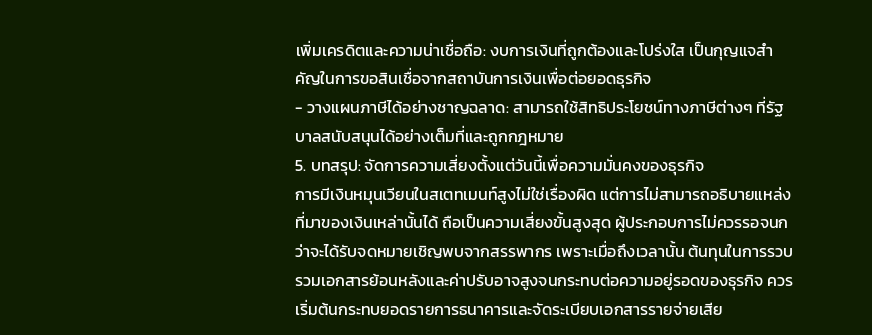เพิ่มเครดิตและความน่าเชื่อถือ: งบการเงินที่ถูกต้องและโปร่งใส เป็นกุญแจสำคัญในการขอสินเชื่อจากสถาบันการเงินเพื่อต่อยอดธุรกิจ
- วางแผนภาษีได้อย่างชาญฉลาด: สามารถใช้สิทธิประโยชน์ทางภาษีต่างๆ ที่รัฐบาลสนับสนุนได้อย่างเต็มที่และถูกกฎหมาย
5. บทสรุป: จัดการความเสี่ยงตั้งแต่วันนี้เพื่อความมั่นคงของธุรกิจ
การมีเงินหมุนเวียนในสเตทเมนท์สูงไม่ใช่เรื่องผิด แต่การไม่สามารถอธิบายแหล่งที่มาของเงินเหล่านั้นได้ ถือเป็นความเสี่ยงขั้นสูงสุด ผู้ประกอบการไม่ควรรอจนกว่าจะได้รับจดหมายเชิญพบจากสรรพากร เพราะเมื่อถึงเวลานั้น ต้นทุนในการรวบรวมเอกสารย้อนหลังและค่าปรับอาจสูงจนกระทบต่อความอยู่รอดของธุรกิจ ควรเริ่มต้นกระทบยอดรายการธนาคารและจัดระเบียบเอกสารรายจ่ายเสีย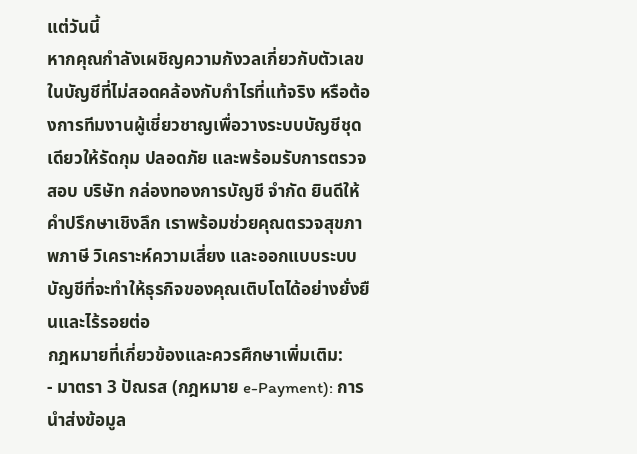แต่วันนี้
หากคุณกำลังเผชิญความกังวลเกี่ยวกับตัวเลขในบัญชีที่ไม่สอดคล้องกับกำไรที่แท้จริง หรือต้องการทีมงานผู้เชี่ยวชาญเพื่อวางระบบบัญชีชุดเดียวให้รัดกุม ปลอดภัย และพร้อมรับการตรวจสอบ บริษัท กล่องทองการบัญชี จำกัด ยินดีให้คำปรึกษาเชิงลึก เราพร้อมช่วยคุณตรวจสุขภาพภาษี วิเคราะห์ความเสี่ยง และออกแบบระบบบัญชีที่จะทำให้ธุรกิจของคุณเติบโตได้อย่างยั่งยืนและไร้รอยต่อ
กฎหมายที่เกี่ยวข้องและควรศึกษาเพิ่มเติม:
- มาตรา 3 ปัณรส (กฎหมาย e-Payment): การนำส่งข้อมูล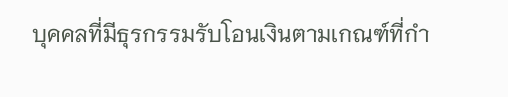บุคคลที่มีธุรกรรมรับโอนเงินตามเกณฑ์ที่กำ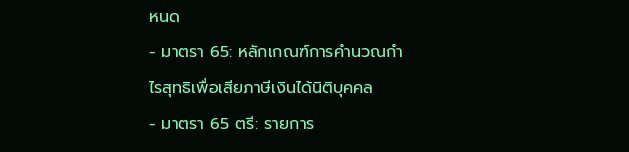หนด
- มาตรา 65: หลักเกณฑ์การคำนวณกำไรสุทธิเพื่อเสียภาษีเงินได้นิติบุคคล
- มาตรา 65 ตรี: รายการ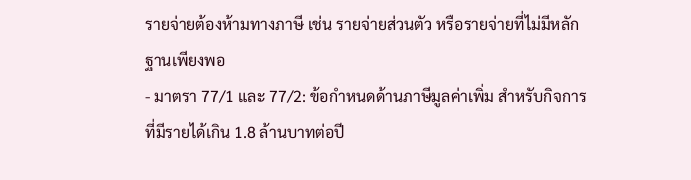รายจ่ายต้องห้ามทางภาษี เช่น รายจ่ายส่วนตัว หรือรายจ่ายที่ไม่มีหลักฐานเพียงพอ
- มาตรา 77/1 และ 77/2: ข้อกำหนดด้านภาษีมูลค่าเพิ่ม สำหรับกิจการที่มีรายได้เกิน 1.8 ล้านบาทต่อปี